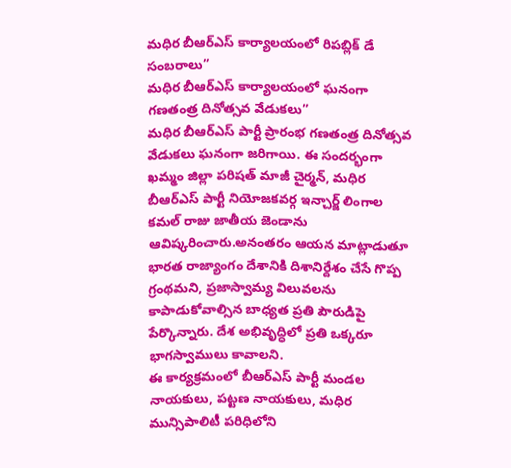మధిర బీఆర్ఎస్ కార్యాలయంలో రిపబ్లిక్ డే సంబరాలు”
మధిర బీఆర్ఎస్ కార్యాలయంలో ఘనంగా గణతంత్ర దినోత్సవ వేడుకలు”
మధిర బీఆర్ఎస్ పార్టీ ప్రారంభ గణతంత్ర దినోత్సవ వేడుకలు ఘనంగా జరిగాయి. ఈ సందర్భంగా ఖమ్మం జిల్లా పరిషత్ మాజీ చైర్మన్, మధిర బీఆర్ఎస్ పార్టీ నియోజకవర్గ ఇన్చార్జ్ లింగాల కమల్ రాజు జాతీయ జెండాను ఆవిష్కరించారు.అనంతరం ఆయన మాట్లాడుతూ భారత రాజ్యాంగం దేశానికి దిశానిర్దేశం చేసే గొప్ప గ్రంథమని, ప్రజాస్వామ్య విలువలను కాపాడుకోవాల్సిన బాధ్యత ప్రతి పౌరుడిపై పేర్కొన్నారు. దేశ అభివృద్ధిలో ప్రతి ఒక్కరూ భాగస్వాములు కావాలని.
ఈ కార్యక్రమంలో బీఆర్ఎస్ పార్టీ మండల నాయకులు, పట్టణ నాయకులు, మధిర మున్సిపాలిటీ పరిధిలోని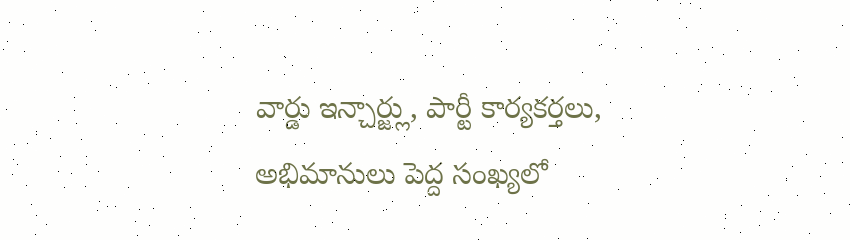వార్డు ఇన్చార్జ్లు, పార్టీ కార్యకర్తలు, అభిమానులు పెద్ద సంఖ్యలో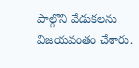పాల్గొని వేడుకలను విజయవంతం చేశారు.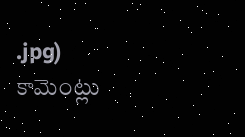.jpg)
కామెంట్లు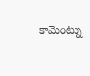కామెంట్ను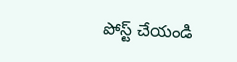పోస్ట్ చేయండి